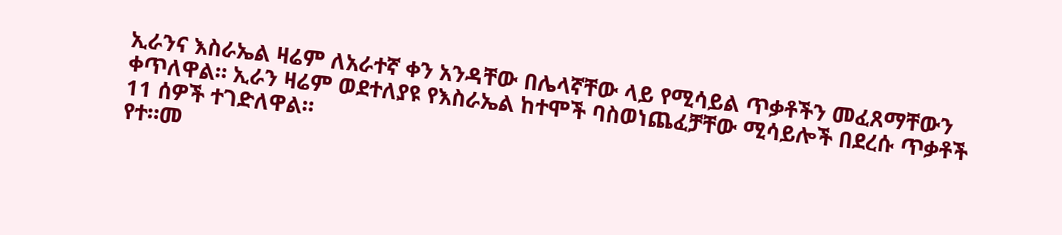ኢራንና እስራኤል ዛሬም ለአራተኛ ቀን አንዳቸው በሌላኛቸው ላይ የሚሳይል ጥቃቶችን መፈጸማቸውን ቀጥለዋል። ኢራን ዛሬም ወደተለያዩ የእስራኤል ከተሞች ባስወነጨፈቻቸው ሚሳይሎች በደረሱ ጥቃቶች 11 ሰዎች ተገድለዋል።
የተ።መ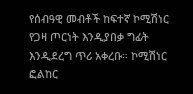የሰብዓዊ መብቶች ከፍተኛ ኮሚሽነር የጋዛ ጦርነት እንዲያበቃ ግፊት እንዲደረግ ጥሪ አቀረቡ። ኮሚሽነር ፎልከር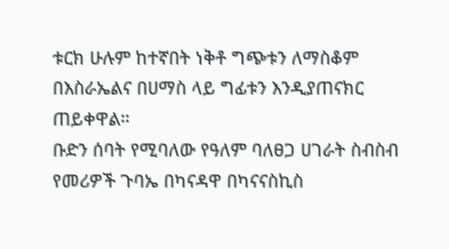ቱርክ ሁሉም ከተኛበት ነቅቶ ግጭቱን ለማስቆም በእስራኤልና በሀማስ ላይ ግፊቱን እንዲያጠናክር ጠይቀዋል።
ቡድን ሰባት የሚባለው የዓለም ባለፀጋ ሀገራት ስብስብ የመሪዎች ጉባኤ በካናዳዋ በካናናስኪስ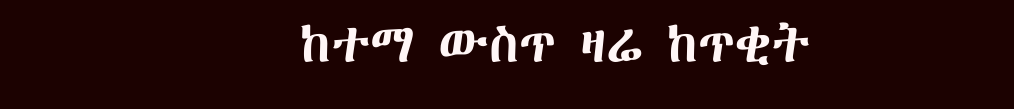ከተማ ውስጥ ዛሬ ከጥቂት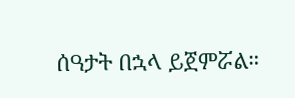ሰዓታት በኋላ ይጀምሯል።